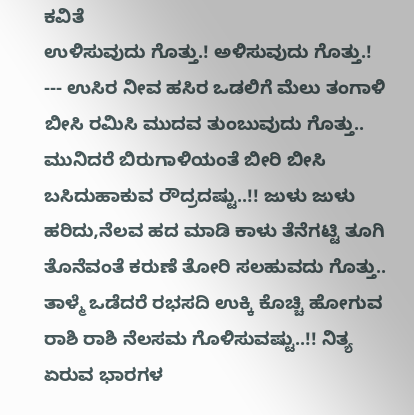ಕವಿತೆ
ಉಳಿಸುವುದು ಗೊತ್ತು.! ಅಳಿಸುವುದು ಗೊತ್ತು.! --- ಉಸಿರ ನೀವ ಹಸಿರ ಒಡಲಿಗೆ ಮೆಲು ತಂಗಾಳಿ ಬೀಸಿ ರಮಿಸಿ ಮುದವ ತುಂಬುವುದು ಗೊತ್ತು.. ಮುನಿದರೆ ಬಿರುಗಾಳಿಯಂತೆ ಬೀರಿ ಬೀಸಿ ಬಸಿದುಹಾಕುವ ರೌದ್ರದಷ್ಟು..!! ಜುಳು ಜುಳು ಹರಿದು,ನೆಲವ ಹದ ಮಾಡಿ ಕಾಳು ತೆನೆಗಟ್ಟಿ ತೂಗಿ ತೊನೆವಂತೆ ಕರುಣೆ ತೋರಿ ಸಲಹುವದು ಗೊತ್ತು.. ತಾಳ್ಮೆ ಒಡೆದರೆ ರಭಸದಿ ಉಕ್ಕಿ ಕೊಚ್ಚಿ ಹೋಗುವ ರಾಶಿ ರಾಶಿ ನೆಲಸಮ ಗೊಳಿಸುವಷ್ಟು..!! ನಿತ್ಯ ಏರುವ ಭಾರಗಳ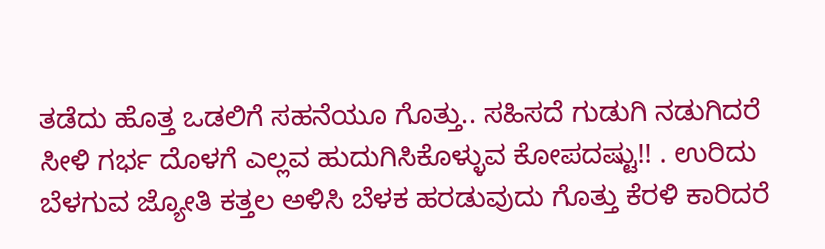ತಡೆದು ಹೊತ್ತ ಒಡಲಿಗೆ ಸಹನೆಯೂ ಗೊತ್ತು.. ಸಹಿಸದೆ ಗುಡುಗಿ ನಡುಗಿದರೆ ಸೀಳಿ ಗರ್ಭ ದೊಳಗೆ ಎಲ್ಲವ ಹುದುಗಿಸಿಕೊಳ್ಳುವ ಕೋಪದಷ್ಟು!! . ಉರಿದು ಬೆಳಗುವ ಜ್ಯೋತಿ ಕತ್ತಲ ಅಳಿಸಿ ಬೆಳಕ ಹರಡುವುದು ಗೊತ್ತು ಕೆರಳಿ ಕಾರಿದರೆ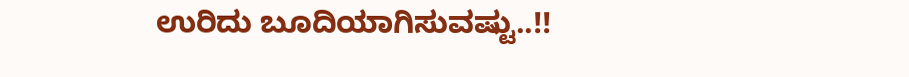ಉರಿದು ಬೂದಿಯಾಗಿಸುವಷ್ಟು..!!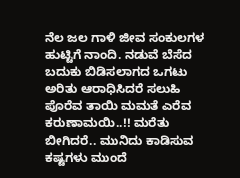ನೆಲ ಜಲ ಗಾಳಿ ಜೀವ ಸಂಕುಲಗಳ ಹುಟ್ಟಿಗೆ ನಾಂದಿ. ನಡುವೆ ಬೆಸೆದ ಬದುಕು ಬಿಡಿಸಲಾಗದ ಒಗಟು ಅರಿತು ಆರಾಧಿಸಿದರೆ ಸಲುಹಿ ಪೊರೆವ ತಾಯಿ ಮಮತೆ ಎರೆವ ಕರುಣಾಮಯಿ..!! ಮರೆತು ಬೀಗಿದರೆ.. ಮುನಿದು ಕಾಡಿಸುವ ಕಷ್ಟಗಳು ಮುಂದೆ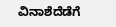ವಿನಾಶೆದೆಡೆಗೆ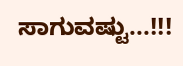ಸಾಗುವಷ್ಟು...!!!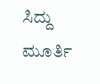ಸಿದ್ದು ಮೂರ್ತಿ